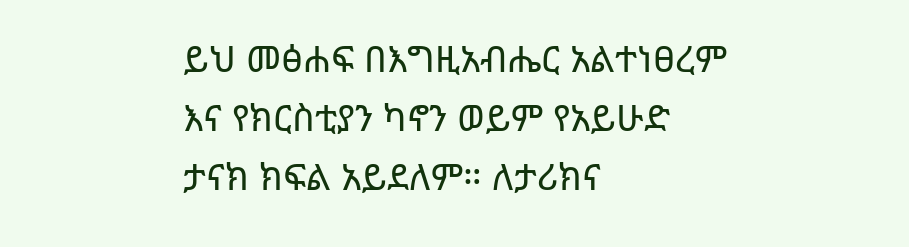ይህ መፅሐፍ በእግዚአብሔር አልተነፀረም እና የክርስቲያን ካኖን ወይም የአይሁድ ታናክ ክፍል አይደለም። ለታሪክና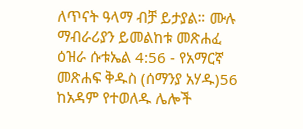ለጥናት ዓላማ ብቻ ይታያል። ሙሉ ማብራሪያን ይመልከቱ መጽሐፈ ዕዝራ ሱቱኤል 4:56 - የአማርኛ መጽሐፍ ቅዱስ (ሰማንያ አሃዱ)56 ከአዳም የተወለዱ ሌሎች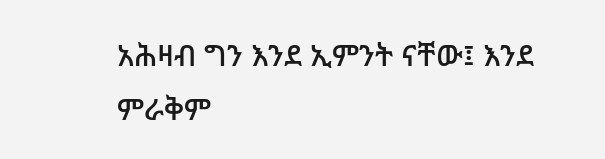አሕዛብ ግን እንደ ኢምንት ናቸው፤ እንደ ምራቅም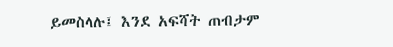ይመስላሉ፤ እንደ አፍሻት ጠብታም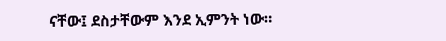ናቸው፤ ደስታቸውም እንደ ኢምንት ነው።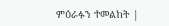ምዕራፉን ተመልከት |